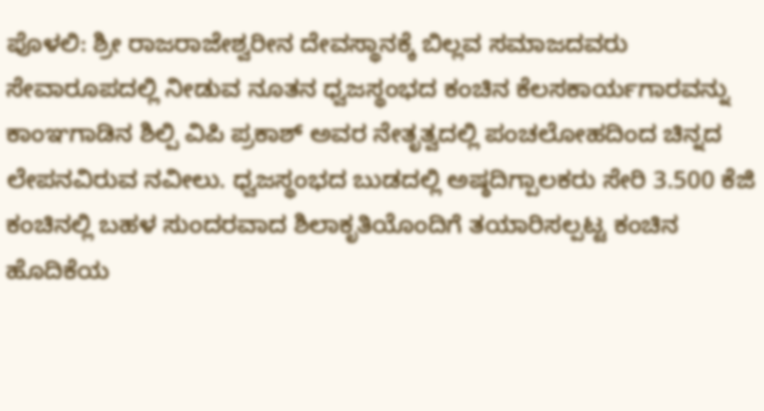ಪೊಳಲಿ: ಶ್ರೀ ರಾಜರಾಜೇಶ್ವರೀನ ದೇವಸ್ಥಾನಕ್ಕೆ ಬಿಲ್ಲವ ಸಮಾಜದವರು ಸೇವಾರೂಪದಲ್ಲಿ ನೀಡುವ ನೂತನ ಧ್ವಜಸ್ಥಂಭದ ಕಂಚಿನ ಕೆಲಸಕಾರ್ಯಗಾರವನ್ನು ಕಾಂಞಗಾಡಿನ ಶಿಲ್ಪಿ ವಿಪಿ ಪ್ರಕಾಶ್ ಅವರ ನೇತೃತ್ವದಲ್ಲಿ ಪಂಚಲೋಹದಿಂದ ಚಿನ್ನದ ಲೇಪನವಿರುವ ನವೀಲು. ಧ್ವಜಸ್ಥಂಭದ ಬುಡದಲ್ಲಿ ಅಷ್ಠದಿಗ್ಪಾಲಕರು ಸೇರಿ 3.500 ಕೆಜಿ ಕಂಚಿನಲ್ಲಿ ಬಹಳ ಸುಂದರವಾದ ಶಿಲಾಕೃತಿಯೊಂದಿಗೆ ತಯಾರಿಸಲ್ಪಟ್ಟ ಕಂಚಿನ ಹೊದಿಕೆಯ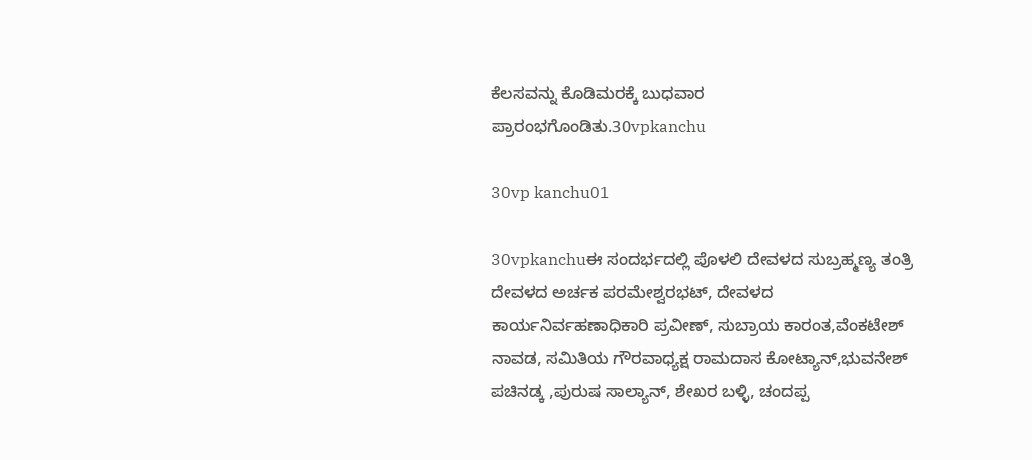ಕೆಲಸವನ್ನು ಕೊಡಿಮರಕ್ಕೆ ಬುಧವಾರ ಪ್ರಾರಂಭಗೊಂಡಿತು.30vpkanchu

30vp kanchu01

30vpkanchuಈ ಸಂದರ್ಭದಲ್ಲಿ ಪೊಳಲಿ ದೇವಳದ ಸುಬ್ರಹ್ಮಣ್ಯ ತಂತ್ರಿ ದೇವಳದ ಅರ್ಚಕ ಪರಮೇಶ್ವರಭಟ್, ದೇವಳದ ಕಾರ್ಯನಿರ್ವಹಣಾಧಿಕಾರಿ ಪ್ರವೀಣ್, ಸುಬ್ರಾಯ ಕಾರಂತ,ವೆಂಕಟೇಶ್ ನಾವಡ, ಸಮಿತಿಯ ಗೌರವಾಧ್ಯಕ್ಷ ರಾಮದಾಸ ಕೋಟ್ಯಾನ್,ಭುವನೇಶ್ ಪಚಿನಡ್ಕ ,ಪುರುಷ ಸಾಲ್ಯಾನ್, ಶೇಖರ ಬಳ್ಳಿ, ಚಂದಪ್ಪ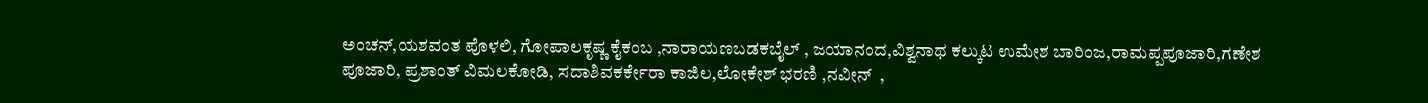ಅಂಚನ್,ಯಶವಂತ ಪೊಳಲಿ, ಗೋಪಾಲಕೃಷ್ಣ ಕೈಕಂಬ ,ನಾರಾಯಣಬಡಕಬೈಲ್ , ಜಯಾನಂದ,ವಿಶ್ವನಾಥ ಕಲ್ಕುಟ ಉಮೇಶ ಬಾರಿಂಜ,ರಾಮಪ್ಪಪೂಜಾರಿ,ಗಣೇಶ ಪೂಜಾರಿ, ಪ್ರಶಾಂತ್ ವಿಮಲಕೋಡಿ, ಸದಾಶಿವಕರ್ಕೇರಾ ಕಾಜಿಲ,ಲೋಕೇಶ್ ಭರಣಿ ,ನವೀನ್  ,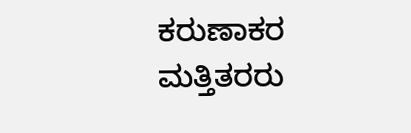ಕರುಣಾಕರ ಮತ್ತಿತರರು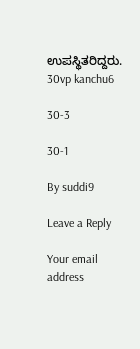ಉಪಸ್ಥಿತರಿದ್ದರು.  30vp kanchu6

30-3

30-1

By suddi9

Leave a Reply

Your email address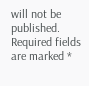will not be published. Required fields are marked *